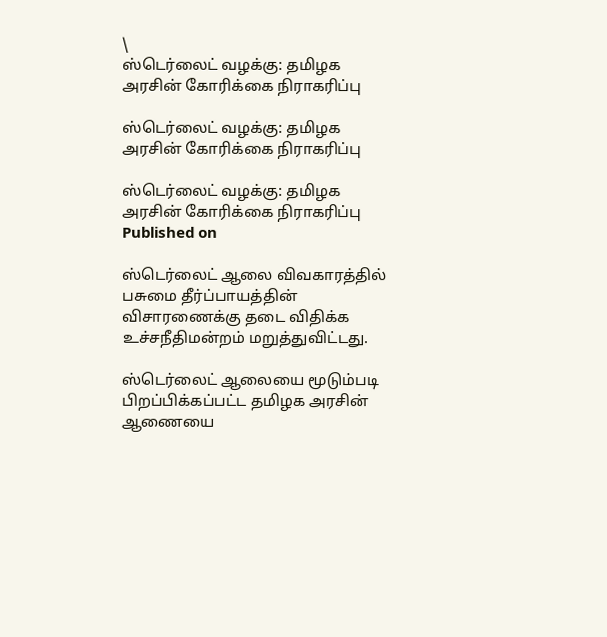\
ஸ்டெர்லைட் வழக்கு: தமிழக அரசின் கோரிக்கை நிராகரிப்பு

ஸ்டெர்லைட் வழக்கு: தமிழக அரசின் கோரிக்கை நிராகரிப்பு

ஸ்டெர்லைட் வழக்கு: தமிழக அரசின் கோரிக்கை நிராகரிப்பு
Published on

ஸ்டெர்லைட் ஆலை விவகாரத்தில் பசுமை தீர்ப்பாயத்தின் விசாரணைக்கு தடை விதிக்க உச்சநீதிமன்றம் மறுத்துவிட்டது.

ஸ்டெர்லைட் ஆலையை மூடும்படி பிறப்பிக்கப்பட்ட தமிழக அரசின் ஆணையை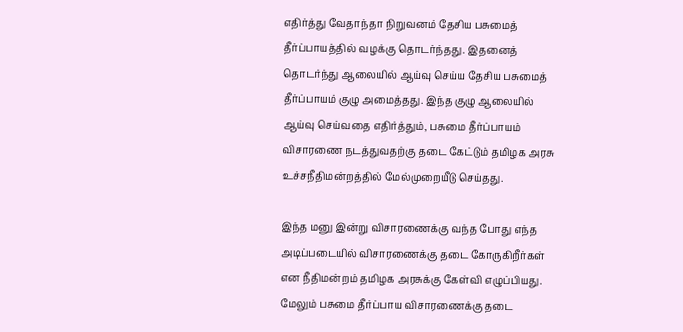எதிர்த்து வேதாந்தா நிறுவனம் தேசிய பசுமைத் தீர்ப்பாயத்தில் வழக்கு தொடர்ந்தது. இதனைத் தொடர்ந்து ஆலையில் ஆய்வு செய்ய தேசிய பசுமைத் தீர்ப்பாயம் குழு அமைத்தது. இந்த குழு ஆலையில் ஆய்வு செய்வதை எதிர்த்தும், பசுமை தீர்ப்பாயம் விசாரணை நடத்துவதற்கு தடை கேட்டும் தமிழக அரசு உச்சநீதிமன்றத்தில் மேல்முறையீடு செய்தது.

இந்த மனு இன்று விசாரணைக்கு வந்த போது எந்த அடிப்படையில் விசாரணைக்கு தடை கோருகிறீர்கள் என நீதிமன்றம் தமிழக அரசுக்கு கேள்வி எழுப்பியது. மேலும் பசுமை தீர்ப்பாய விசாரணைக்கு தடை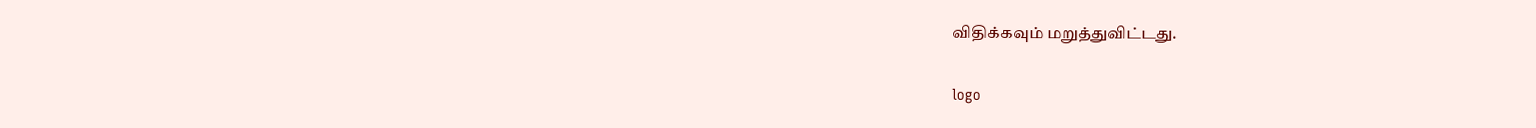விதிக்கவும் மறுத்துவிட்டது.

logo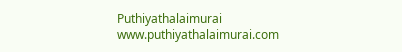Puthiyathalaimurai
www.puthiyathalaimurai.com